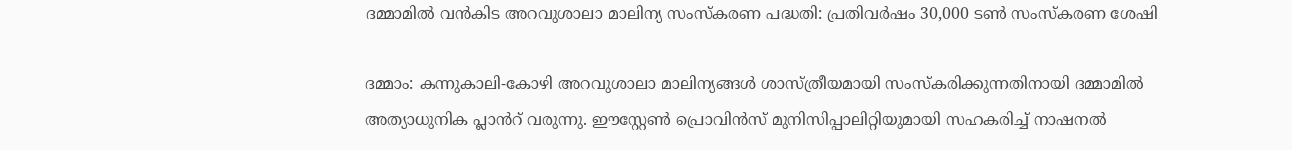ദമ്മാമിൽ വൻകിട അറവുശാലാ മാലിന്യ സംസ്കരണ പദ്ധതി: പ്രതിവർഷം 30,000 ടൺ സംസ്കരണ ശേഷി

ദമ്മാം: കന്നുകാലി-കോഴി അറവുശാലാ മാലിന്യങ്ങൾ ശാസ്ത്രീയമായി സംസ്കരിക്കുന്നതിനായി ദമ്മാമിൽ അത്യാധുനിക പ്ലാൻറ് വരുന്നു. ഈസ്റ്റേൺ പ്രൊവിൻസ് മുനിസിപ്പാലിറ്റിയുമായി സഹകരിച്ച് നാഷനൽ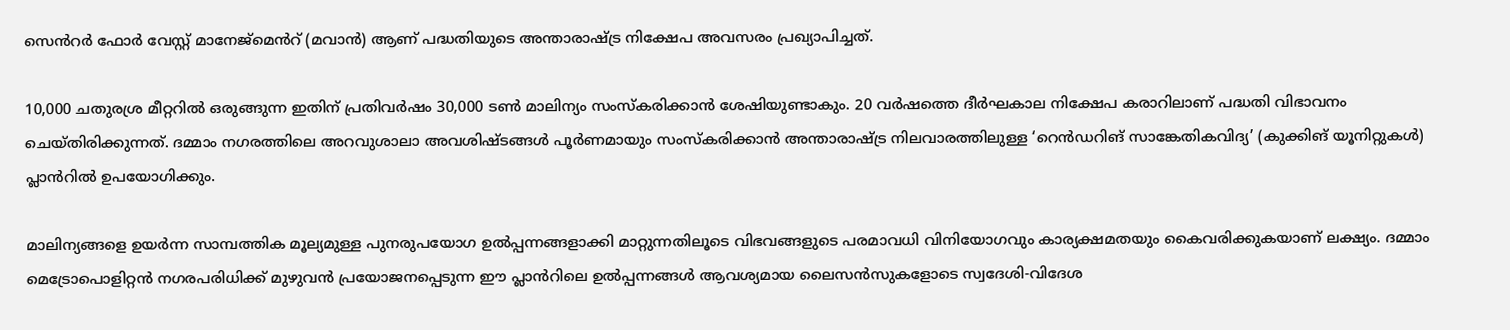സെൻറർ ഫോർ വേസ്റ്റ് മാനേജ്‌മെൻറ് (മവാൻ) ആണ് പദ്ധതിയുടെ അന്താരാഷ്ട്ര നിക്ഷേപ അവസരം പ്രഖ്യാപിച്ചത്.

10,000 ചതുരശ്ര മീറ്ററിൽ ഒരുങ്ങുന്ന ഇതിന് പ്രതിവർഷം 30,000 ടൺ മാലിന്യം സംസ്കരിക്കാൻ ശേഷിയുണ്ടാകും. 20 വർഷത്തെ ദീർഘകാല നിക്ഷേപ കരാറിലാണ് പദ്ധതി വിഭാവനം ചെയ്തിരിക്കുന്നത്. ദമ്മാം നഗരത്തിലെ അറവുശാലാ അവശിഷ്ടങ്ങൾ പൂർണമായും സംസ്കരിക്കാൻ അന്താരാഷ്ട്ര നിലവാരത്തിലുള്ള ‘റെൻഡറിങ് സാങ്കേതികവിദ്യ’ (കുക്കിങ് യൂനിറ്റുകൾ) പ്ലാൻറിൽ ഉപയോഗിക്കും.

മാലിന്യങ്ങളെ ഉയർന്ന സാമ്പത്തിക മൂല്യമുള്ള പുനരുപയോഗ ഉൽപ്പന്നങ്ങളാക്കി മാറ്റുന്നതിലൂടെ വിഭവങ്ങളുടെ പരമാവധി വിനിയോഗവും കാര്യക്ഷമതയും കൈവരിക്കുകയാണ് ലക്ഷ്യം. ദമ്മാം മെട്രോപൊളിറ്റൻ നഗരപരിധിക്ക് മുഴുവൻ പ്രയോജനപ്പെടുന്ന ഈ പ്ലാൻറിലെ ഉൽപ്പന്നങ്ങൾ ആവശ്യമായ ലൈസൻസുകളോടെ സ്വദേശി-വിദേശ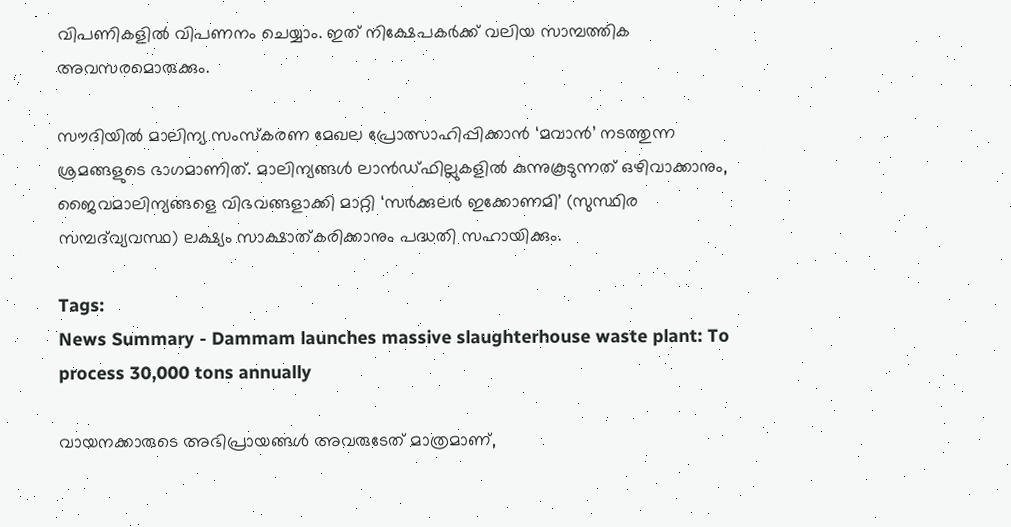വിപണികളിൽ വിപണനം ചെയ്യാം. ഇത് നിക്ഷേപകർക്ക് വലിയ സാമ്പത്തിക അവസരമൊരുക്കും.

സൗദിയിൽ മാലിന്യ സംസ്കരണ മേഖല പ്രോത്സാഹിപ്പിക്കാൻ ‘മവാൻ’ നടത്തുന്ന ശ്രമങ്ങളുടെ ഭാഗമാണിത്. മാലിന്യങ്ങൾ ലാൻഡ്‌ഫില്ലുകളിൽ കുന്നുകൂടുന്നത് ഒഴിവാക്കാനും, ജൈവമാലിന്യങ്ങളെ വിഭവങ്ങളാക്കി മാറ്റി ‘സർക്കുലർ ഇക്കോണമി’ (സുസ്ഥിര സമ്പദ്‌വ്യവസ്ഥ) ലക്ഷ്യം സാക്ഷാത്കരിക്കാനും പദ്ധതി സഹായിക്കും.

Tags:
News Summary - Dammam launches massive slaughterhouse waste plant: To process 30,000 tons annually

വായനക്കാരുടെ അഭിപ്രായങ്ങള്‍ അവരുടേത് മാത്രമാണ്,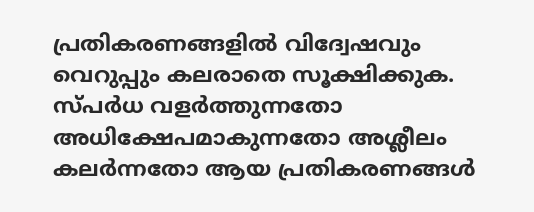പ്രതികരണങ്ങളിൽ വിദ്വേഷവും വെറുപ്പും കലരാതെ സൂക്ഷിക്കുക. സ്പർധ വളർത്തുന്നതോ അധിക്ഷേപമാകുന്നതോ അശ്ലീലം കലർന്നതോ ആയ പ്രതികരണങ്ങൾ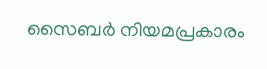സൈബർ നിയമപ്രകാരം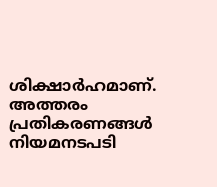ശിക്ഷാർഹമാണ്. അത്തരം പ്രതികരണങ്ങൾ നിയമനടപടി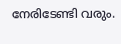നേരിടേണ്ടി വരും.